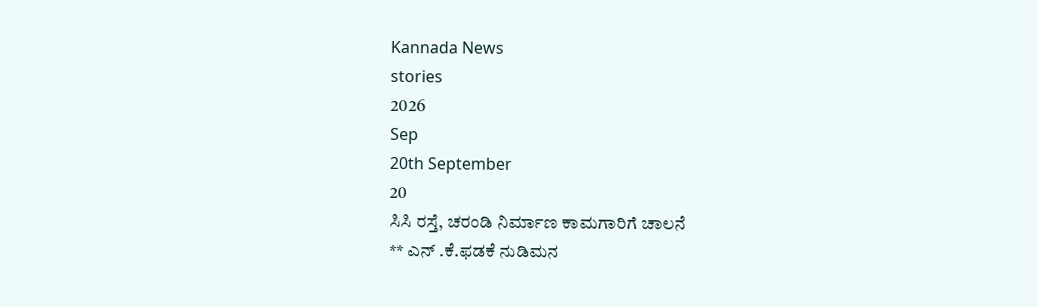Kannada News
stories
2026
Sep
20th September
20
ಸಿಸಿ ರಸ್ತೆ, ಚರಂಡಿ ನಿರ್ಮಾಣ ಕಾಮಗಾರಿಗೆ ಚಾಲನೆ
** ಎನ್ .ಕೆ.ಫಡಕೆ ನುಡಿಮನ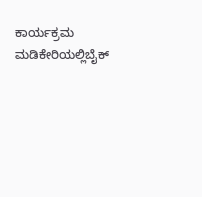ಕಾರ್ಯಕ್ರಮ
ಮಡಿಕೇರಿಯಲ್ಲಿಬೈಕ್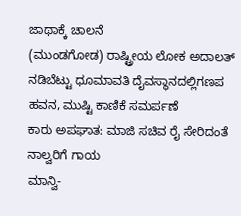ಜಾಥಾಕ್ಕೆ ಚಾಲನೆ
(ಮುಂಡಗೋಡ) ರಾಷ್ಟ್ರೀಯ ಲೋಕ ಅದಾಲತ್
ನಡಿಬೆಟ್ಟು ಧೂಮಾವತಿ ದೈವಸ್ಥಾನದಲ್ಲಿಗಣಪ ಹವನ, ಮುಷ್ಟಿ ಕಾಣಿಕೆ ಸಮರ್ಪಣೆ
ಕಾರು ಅಪಘಾತ: ಮಾಜಿ ಸಚಿವ ರೈ ಸೇರಿದಂತೆ ನಾಲ್ವರಿಗೆ ಗಾಯ
ಮಾನ್ವಿ-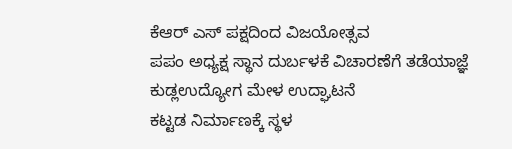ಕೆಆರ್ ಎಸ್ ಪಕ್ಷದಿಂದ ವಿಜಯೋತ್ಸವ
ಪಪಂ ಅಧ್ಯಕ್ಷ ಸ್ಥಾನ ದುರ್ಬಳಕೆ ವಿಚಾರಣೆಗೆ ತಡೆಯಾಜ್ಞೆ
ಕುಡ್ಲಉದ್ಯೋಗ ಮೇಳ ಉದ್ಘಾಟನೆ
ಕಟ್ಟಡ ನಿರ್ಮಾಣಕ್ಕೆ ಸ್ಥಳ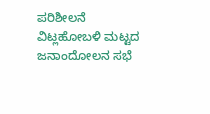ಪರಿಶೀಲನೆ
ವಿಟ್ಲಹೋಬಳಿ ಮಟ್ಟದ ಜನಾಂದೋಲನ ಸಭೆ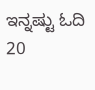ಇನ್ನಷ್ಟು ಓದಿ
20